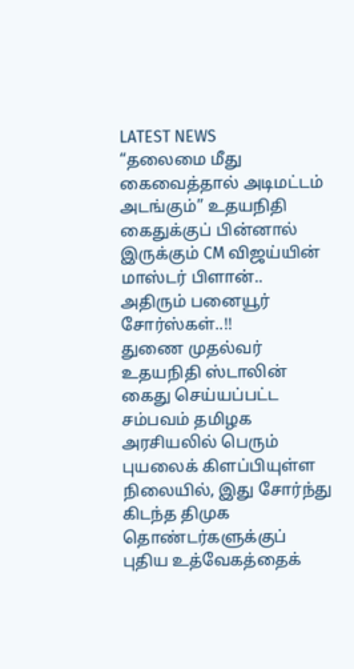LATEST NEWS
“தலைமை மீது கைவைத்தால் அடிமட்டம் அடங்கும்” உதயநிதி கைதுக்குப் பின்னால் இருக்கும் CM விஜய்யின் மாஸ்டர் பிளான்.. அதிரும் பனையூர் சோர்ஸ்கள்..!!
துணை முதல்வர் உதயநிதி ஸ்டாலின் கைது செய்யப்பட்ட சம்பவம் தமிழக அரசியலில் பெரும் புயலைக் கிளப்பியுள்ள நிலையில், இது சோர்ந்து கிடந்த திமுக தொண்டர்களுக்குப் புதிய உத்வேகத்தைக்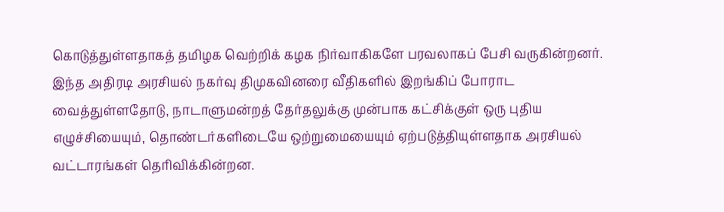கொடுத்துள்ளதாகத் தமிழக வெற்றிக் கழக நிர்வாகிகளே பரவலாகப் பேசி வருகின்றனர். இந்த அதிரடி அரசியல் நகர்வு திமுகவினரை வீதிகளில் இறங்கிப் போராட வைத்துள்ளதோடு, நாடாளுமன்றத் தேர்தலுக்கு முன்பாக கட்சிக்குள் ஒரு புதிய எழுச்சியையும், தொண்டர்களிடையே ஒற்றுமையையும் ஏற்படுத்தியுள்ளதாக அரசியல் வட்டாரங்கள் தெரிவிக்கின்றன.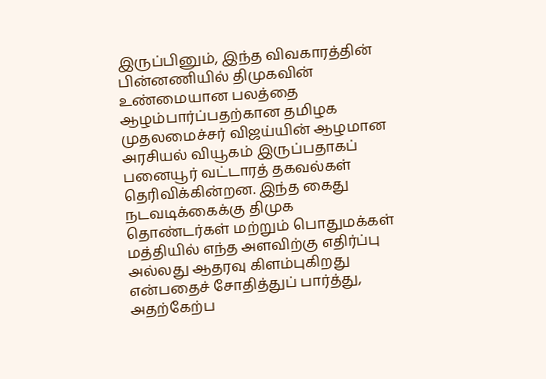இருப்பினும், இந்த விவகாரத்தின் பின்னணியில் திமுகவின் உண்மையான பலத்தை ஆழம்பார்ப்பதற்கான தமிழக முதலமைச்சர் விஜய்யின் ஆழமான அரசியல் வியூகம் இருப்பதாகப் பனையூர் வட்டாரத் தகவல்கள் தெரிவிக்கின்றன. இந்த கைது நடவடிக்கைக்கு திமுக தொண்டர்கள் மற்றும் பொதுமக்கள் மத்தியில் எந்த அளவிற்கு எதிர்ப்பு அல்லது ஆதரவு கிளம்புகிறது என்பதைச் சோதித்துப் பார்த்து, அதற்கேற்ப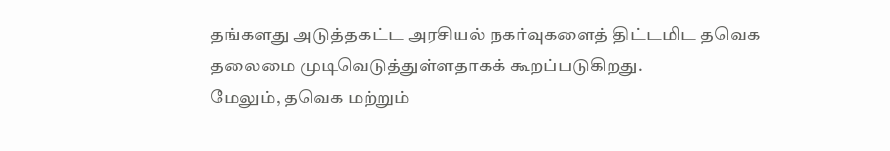தங்களது அடுத்தகட்ட அரசியல் நகர்வுகளைத் திட்டமிட தவெக தலைமை முடிவெடுத்துள்ளதாகக் கூறப்படுகிறது.
மேலும், தவெக மற்றும்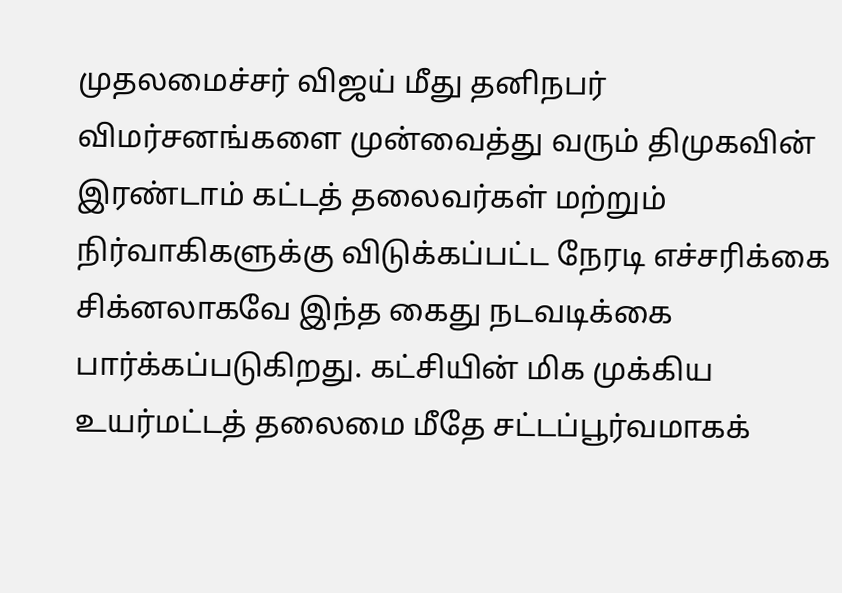முதலமைச்சர் விஜய் மீது தனிநபர் விமர்சனங்களை முன்வைத்து வரும் திமுகவின் இரண்டாம் கட்டத் தலைவர்கள் மற்றும் நிர்வாகிகளுக்கு விடுக்கப்பட்ட நேரடி எச்சரிக்கை சிக்னலாகவே இந்த கைது நடவடிக்கை பார்க்கப்படுகிறது. கட்சியின் மிக முக்கிய உயர்மட்டத் தலைமை மீதே சட்டப்பூர்வமாகக்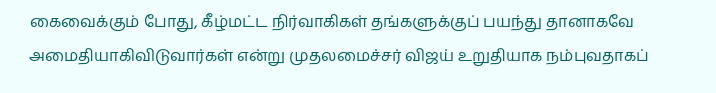கைவைக்கும் போது, கீழ்மட்ட நிர்வாகிகள் தங்களுக்குப் பயந்து தானாகவே அமைதியாகிவிடுவார்கள் என்று முதலமைச்சர் விஜய் உறுதியாக நம்புவதாகப்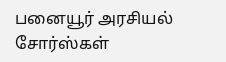பனையூர் அரசியல் சோர்ஸ்கள்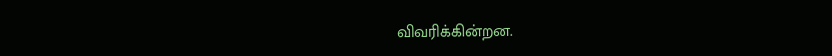விவரிக்கின்றன.